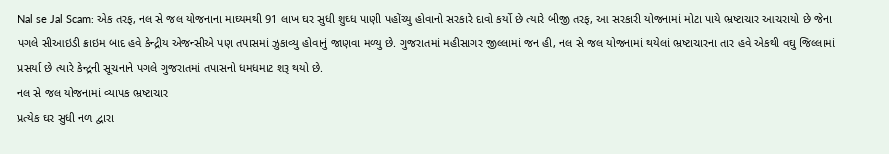Nal se Jal Scam: એક તરફ, નલ સે જલ યોજનાના માઘ્યમથી 91 લાખ ઘર સુધી શુઘ્ધ પાણી પહોંચ્યુ હોવાનો સરકારે દાવો કર્યો છે ત્યારે બીજી તરફ, આ સરકારી યોજનામાં મોટા પાયે ભ્રષ્ટાચાર આચરાયો છે જેના પગલે સીઆઇડી ક્રાઇમ બાદ હવે કેન્દ્રીય એજન્સીએ પણ તપાસમાં ઝુકાવ્યુ હોવાનું જાણવા મળ્યુ છે. ગુજરાતમાં મહીસાગર જીલ્લામાં જન હી, નલ સે જલ યોજનામાં થયેલાં ભ્રષ્ટાચારના તાર હવે એકથી વઘુ જિલ્લામાં પ્રસર્યા છે ત્યારે કેન્દ્રની સૂચનાને પગલે ગુજરાતમાં તપાસનો ધમધમાટ શરૂ થયો છે.
નલ સે જલ યોજનામાં વ્યાપક ભ્રષ્ટાચાર
પ્રત્યેક ઘર સુધી નળ દ્વારા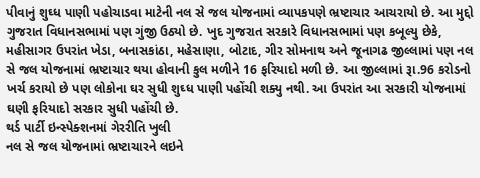પીવાનું શુઘ્ધ પાણી પહોચાડવા માટેની નલ સે જલ યોજનામાં વ્યાપકપણે ભ્રષ્ટાચાર આચરાયો છે. આ મુદ્દો ગુજરાત વિધાનસભામાં પણ ગુંજી ઉઠ્યો છે. ખુદ ગુજરાત સરકારે વિધાનસભામાં પણ કબૂલ્યુ છેકે, મહીસાગર ઉપરાંત ખેડા, બનાસકાંઠા, મહેસાણા, બોટાદ, ગીર સોમનાથ અને જૂનાગઢ જીલ્લામાં પણ નલ સે જલ યોજનામાં ભ્રષ્ટાચાર થયા હોવાની કુલ મળીને 16 ફરિયાદો મળી છે. આ જીલ્લામાં રૂા.96 કરોડનો ખર્ચ કરાયો છે પણ લોકોના ઘર સુધી શુઘ્ધ પાણી પહોંચી શક્યુ નથી. આ ઉપરાંત આ સરકારી યોજનામાં ઘણી ફરિયાદો સરકાર સુધી પહોંચી છે.
થર્ડ પાર્ટી ઇન્સ્પેક્શનમાં ગેરરીતિ ખુલી
નલ સે જલ યોજનામાં ભ્રષ્ટાચારને લઇને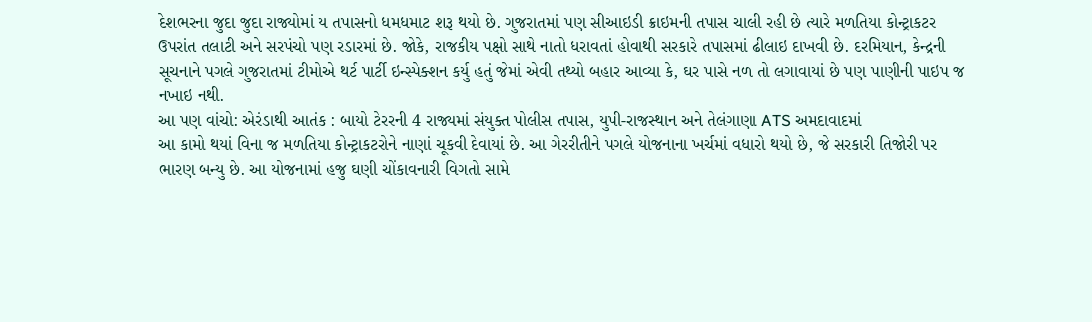દેશભરના જુદા જુદા રાજ્યોમાં ય તપાસનો ધમધમાટ શરૂ થયો છે. ગુજરાતમાં પણ સીઆઇડી ક્રાઇમની તપાસ ચાલી રહી છે ત્યારે મળતિયા કોન્ટ્રાકટર ઉપરાંત તલાટી અને સરપંચો પણ રડારમાં છે. જોકે, રાજકીય પક્ષો સાથે નાતો ધરાવતાં હોવાથી સરકારે તપાસમાં ઢીલાઇ દાખવી છે. દરમિયાન, કેન્દ્રની સૂચનાને પગલે ગુજરાતમાં ટીમોએ થર્ટ પાર્ટી ઇન્સ્પેક્શન કર્યુ હતું જેમાં એવી તથ્યો બહાર આવ્યા કે, ઘર પાસે નળ તો લગાવાયાં છે પણ પાણીની પાઇપ જ નખાઇ નથી.
આ પણ વાંચો: એરંડાથી આતંક : બાયો ટેરરની 4 રાજ્યમાં સંયુક્ત પોલીસ તપાસ, યુપી-રાજસ્થાન અને તેલંગાણા ATS અમદાવાદમાં
આ કામો થયાં વિના જ મળતિયા કોન્ટ્રાકટરોને નાણાં ચૂકવી દેવાયાં છે. આ ગેરરીતીને પગલે યોજનાના ખર્ચમાં વધારો થયો છે, જે સરકારી તિજોરી પર ભારણ બન્યુ છે. આ યોજનામાં હજુ ઘણી ચોંકાવનારી વિગતો સામે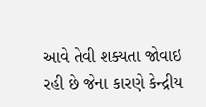આવે તેવી શક્યતા જોવાઇ રહી છે જેના કારણે કેન્દ્રીય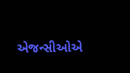એજન્સીઓએ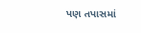પણ તપાસમાં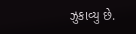ઝુકાવ્યુ છે.